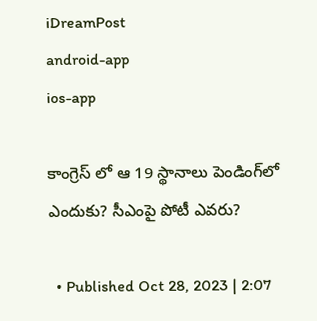iDreamPost
android-app
ios-app

కాంగ్రెస్ లో ఆ 19 స్థానాలు పెండింగ్‌లో ఎందుకు? సీఎంపై పోటీ ఎవరు?

  • Published Oct 28, 2023 | 2:07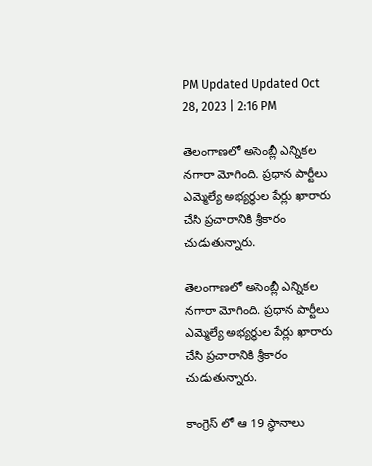PM Updated Updated Oct 28, 2023 | 2:16 PM

తెలంగాణలో అసెంబ్లీ ఎన్నికల నగారా మోగింది. ప్రధాన పార్టీలు ఎమ్మెల్యే అభ్యర్థుల పేర్లు ఖారారు చేసి ప్రచారానికి శ్రీకారం చుడుతున్నారు.

తెలంగాణలో అసెంబ్లీ ఎన్నికల నగారా మోగింది. ప్రధాన పార్టీలు ఎమ్మెల్యే అభ్యర్థుల పేర్లు ఖారారు చేసి ప్రచారానికి శ్రీకారం చుడుతున్నారు.

కాంగ్రెస్ లో ఆ 19 స్థానాలు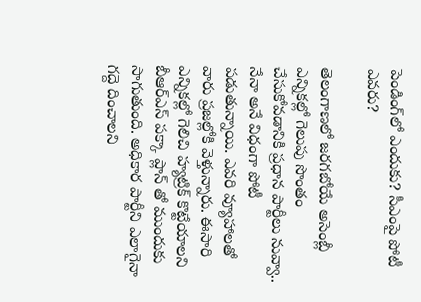పెండింగ్‌లో ఎందుకు? సీఎంపై పోటీ ఎవరు?

తెలంగాణలో జరగబోయే అసెంబ్లీ ఎన్నికల్లో గెలుపు సొంతం చేసుకోవడానికి ప్రధాన పార్టీలు నువ్వా.. నేనా అనే విధంగా పోటీ పడుతున్నాయి. ఎవరి వ్యూహాలతో వారు ప్రజల్లోకి వెళ్తున్నారు. ఈసారి ఎన్నికల్లో గెలిచి హ్యట్రిక్ కొట్టేయాలని బీఆర్ఎస్ పక్కా ప్లాన్ తో ముందుకు సాగుతుంది. అధికార పార్టీని ఎలాగైనా గద్దె దించాలని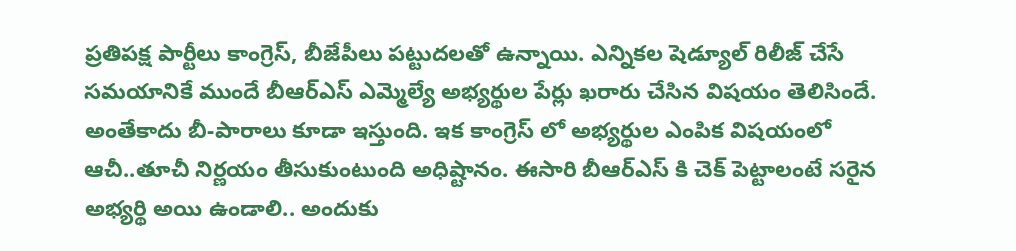ప్రతిపక్ష పార్టీలు కాంగ్రెస్, బీజేపీలు పట్టుదలతో ఉన్నాయి. ఎన్నికల షెడ్యూల్ రిలీజ్ చేసే సమయానికే ముందే బీఆర్ఎస్ ఎమ్మెల్యే అభ్యర్థుల పేర్లు ఖరారు చేసిన విషయం తెలిసిందే. అంతేకాదు బీ-పారాలు కూడా ఇస్తుంది. ఇక కాంగ్రెస్ లో అభ్యర్థుల ఎంపిక విషయంలో ఆచీ..తూచీ నిర్ణయం తీసుకుంటుంది అధిష్టానం. ఈసారి బీఆర్ఎస్ కి చెక్ పెట్టాలంటే సరైన అభ్యర్థి అయి ఉండాలి.. అందుకు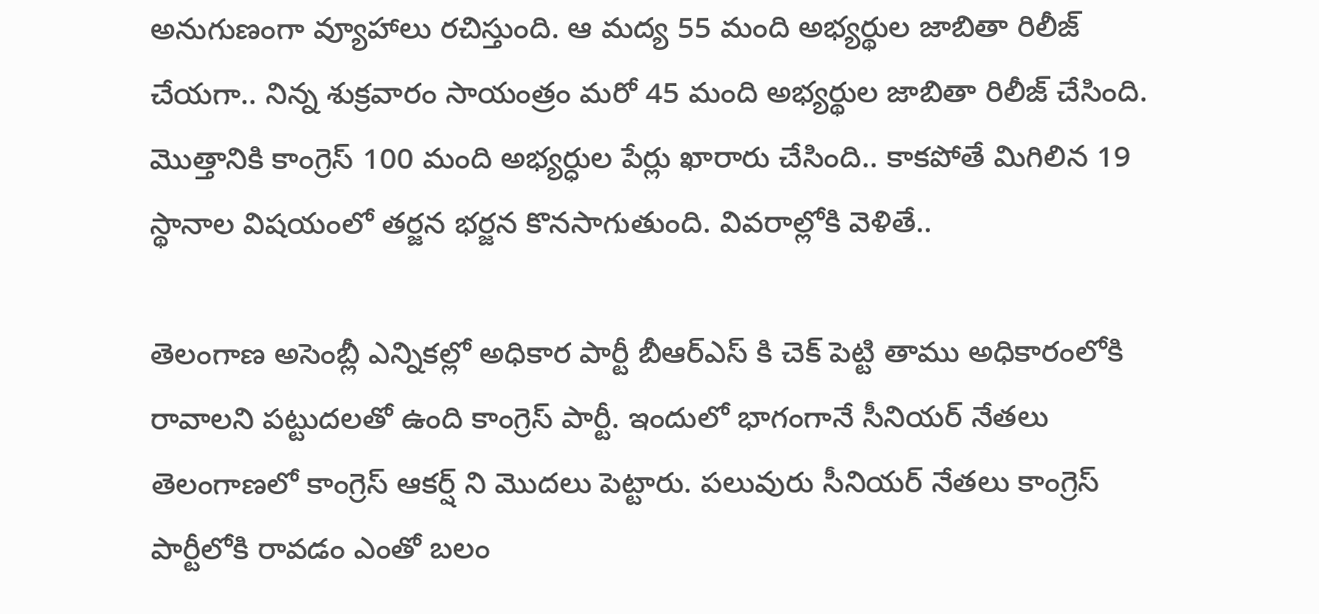అనుగుణంగా వ్యూహాలు రచిస్తుంది. ఆ మద్య 55 మంది అభ్యర్థుల జాబితా రిలీజ్ చేయగా.. నిన్న శుక్రవారం సాయంత్రం మరో 45 మంది అభ్యర్థుల జాబితా రిలీజ్ చేసింది. మొత్తానికి కాంగ్రెస్ 100 మంది అభ్యర్ధుల పేర్లు ఖారారు చేసింది.. కాకపోతే మిగిలిన 19 స్థానాల విషయంలో తర్జన భర్జన కొనసాగుతుంది. వివరాల్లోకి వెళితే..

తెలంగాణ అసెంబ్లీ ఎన్నికల్లో అధికార పార్టీ బీఆర్ఎస్ కి చెక్ పెట్టి తాము అధికారంలోకి రావాలని పట్టుదలతో ఉంది కాంగ్రెస్ పార్టీ. ఇందులో భాగంగానే సీనియర్ నేతలు తెలంగాణలో కాంగ్రెస్ ఆకర్ష్ ని మొదలు పెట్టారు. పలువురు సీనియర్ నేతలు కాంగ్రెస్ పార్టీలోకి రావడం ఎంతో బలం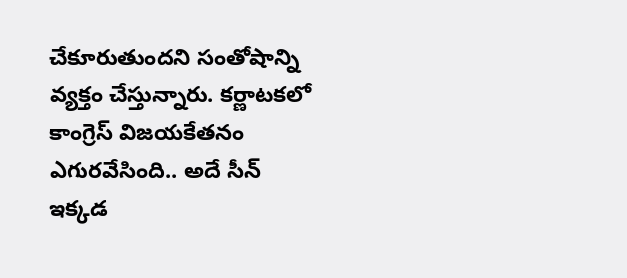చేకూరుతుందని సంతోషాన్ని వ్యక్తం చేస్తున్నారు. కర్ణాటకలో కాంగ్రెస్ విజయకేతనం ఎగురవేసింది.. అదే సీన్ ఇక్కడ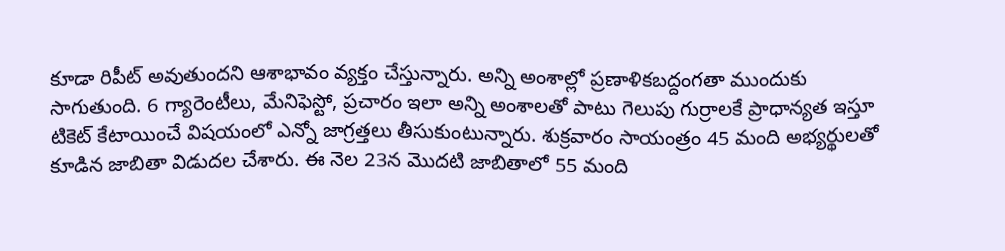కూడా రిపీట్ అవుతుందని ఆశాభావం వ్యక్తం చేస్తున్నారు. అన్ని అంశాల్లో ప్రణాళికబద్దంగతా ముందుకు సాగుతుంది. 6 గ్యారెంటీలు, మేనిఫెస్టో, ప్రచారం ఇలా అన్ని అంశాలతో పాటు గెలుపు గుర్రాలకే ప్రాధాన్యత ఇస్తూ టికెట్ కేటాయించే విషయంలో ఎన్నో జాగ్రత్తలు తీసుకుంటున్నారు. శుక్రవారం సాయంత్రం 45 మంది అభ్యర్థులతో కూడిన జాబితా విడుదల చేశారు. ఈ నెల 23న మొదటి జాబితాలో 55 మంది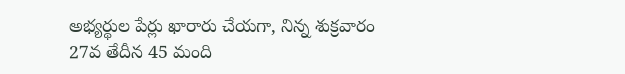అభ్యర్థుల పేర్లు ఖారారు చేయగా, నిన్న శుక్రవారం 27వ తేదీన 45 మంది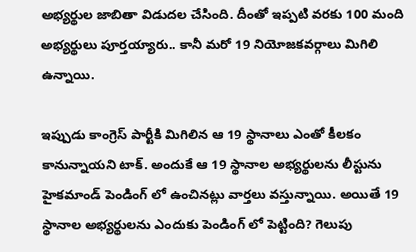అభ్యర్థుల జాబితా విడుదల చేసింది. దీంతో ఇప్పటి వరకు 100 మంది అభ్యర్థులు పూర్తయ్యారు.. కానీ మరో 19 నియోజకవర్గాలు మిగిలి ఉన్నాయి.

ఇప్పుడు కాంగ్రెస్ పార్టీకి మిగిలిన ఆ 19 స్థానాలు ఎంతో కీలకం కానున్నాయని టాక్. అందుకే ఆ 19 స్థానాల అభ్యర్థులను లీస్టును హైకమాండ్ పెండింగ్ లో ఉంచినట్లు వార్తలు వస్తున్నాయి. అయితే 19 స్థానాల అభ్యర్థులను ఎందుకు పెండింగ్ లో పెట్టింది? గెలుపు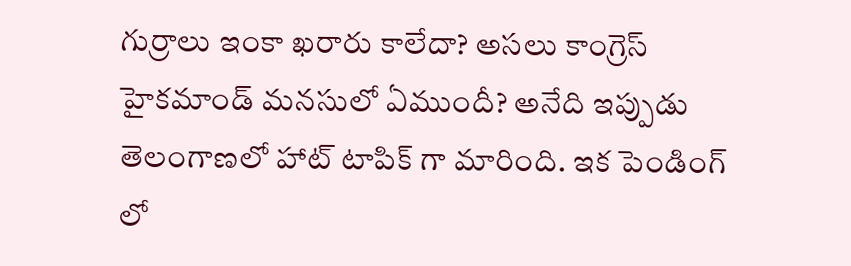గుర్రాలు ఇంకా ఖరారు కాలేదా? అసలు కాంగ్రెస్ హైకమాండ్ మనసులో ఏముందీ? అనేది ఇప్పుడు తెలంగాణలో హాట్ టాపిక్ గా మారింది. ఇక పెండింగ్ లో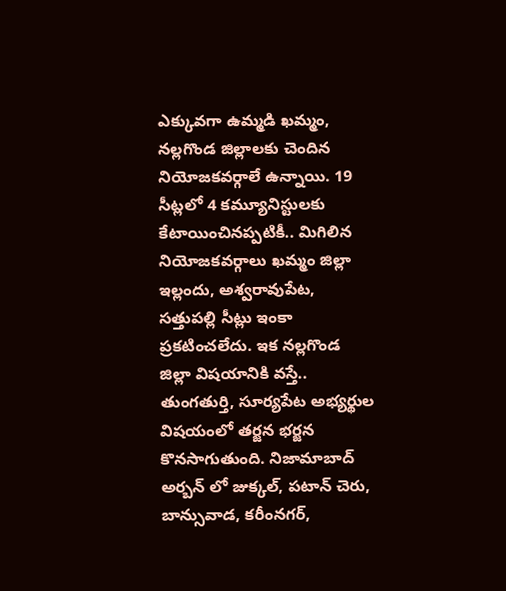ఎక్కువగా ఉమ్మడి ఖమ్మం, నల్లగొండ జిల్లాలకు చెందిన నియోజకవర్గాలే ఉన్నాయి. 19 సీట్లలో 4 కమ్యూనిస్టులకు కేటాయించినప్పటికీ.. మిగిలిన నియోజకవర్గాలు ఖమ్మం జిల్లా ఇల్లందు, అశ్వరావుపేట, సత్తుపల్లి సీట్లు ఇంకా ప్రకటించలేదు. ఇక నల్లగొండ జిల్లా విషయానికి వస్తే.. తుంగతుర్తి, సూర్యపేట అభ్యర్థుల విషయంలో తర్జన భర్జన కొనసాగుతుంది. నిజామాబాద్ అర్బన్ లో జుక్కల్, పటాన్ చెరు, బాన్సువాడ, కరీంనగర్,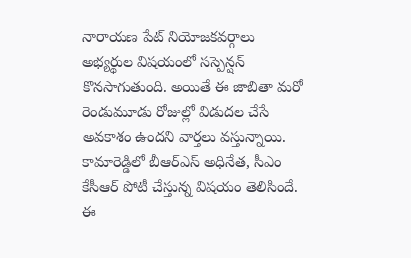నారాయణ పేట్ నియోజకవర్గాలు అభ్యర్థుల విషయంలో సస్పెన్షన్ కొనసాగుతుంది. అయితే ఈ జాబితా మరో రెండుమూడు రోజుల్లో విడుదల చేసే అవకాశం ఉందని వార్తలు వస్తున్నాయి. కామారెడ్డిలో బీఆర్ఎస్ అధినేత, సీఎం కేసీఆర్ పోటీ చేస్తున్న విషయం తెలిసిందే. ఈ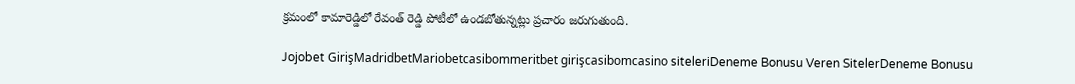క్రమంలో కామారెడ్డిలో రేవంత్ రెడ్డి పోటీలో ఉండబోతున్నట్లు ప్రచారం జరుగుతుంది.

Jojobet GirişMadridbetMariobetcasibommeritbet girişcasibomcasino siteleriDeneme Bonusu Veren SitelerDeneme Bonusu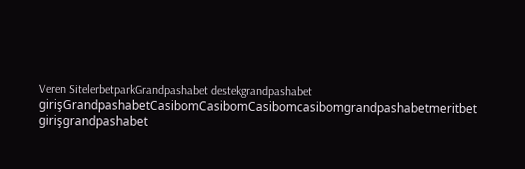Veren SitelerbetparkGrandpashabet destekgrandpashabet girişGrandpashabetCasibomCasibomCasibomcasibomgrandpashabetmeritbet girişgrandpashabet